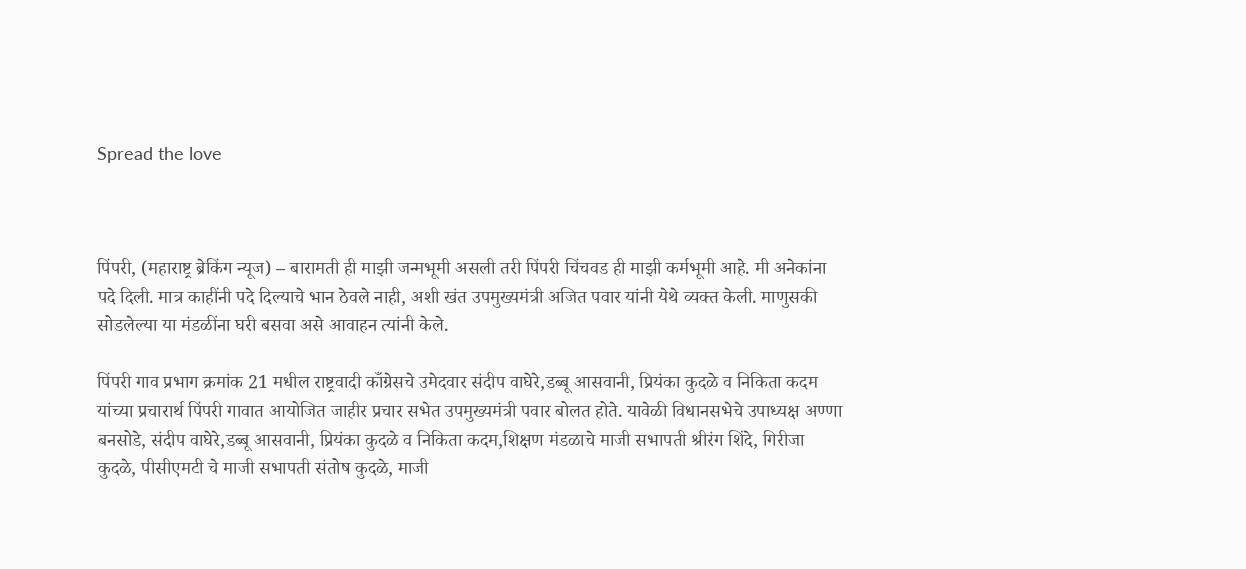Spread the love



पिंपरी, (महाराष्ट्र ब्रेकिंग न्यूज) – बारामती ही माझी जन्मभूमी असली तरी पिंपरी चिंचवड ही माझी कर्मभूमी आहे. मी अनेकांना पदे दिली. मात्र काहींनी पदे दिल्याचे भान ठेवले नाही, अशी खंत उपमुख्यमंत्री अजित पवार यांनी येथे व्यक्त केली. माणुसकी सोडलेल्या या मंडळींना घरी बसवा असे आवाहन त्यांनी केले.

पिंपरी गाव प्रभाग क्रमांक 21 मधील राष्ट्रवादी काँग्रेसचे उमेदवार संदीप वाघेरे,डब्बू आसवानी, प्रियंका कुदळे व निकिता कदम यांच्या प्रचारार्थ पिंपरी गावात आयोजित जाहीर प्रचार सभेत उपमुख्यमंत्री पवार बोलत होते. यावेळी विधानसभेचे उपाध्यक्ष अण्णा बनसोडे, संदीप वाघेरे,डब्बू आसवानी, प्रियंका कुदळे व निकिता कदम,शिक्षण मंडळाचे माजी सभापती श्रीरंग शिंदे, गिरीजा कुदळे, पीसीएमटी चे माजी सभापती संतोष कुदळे, माजी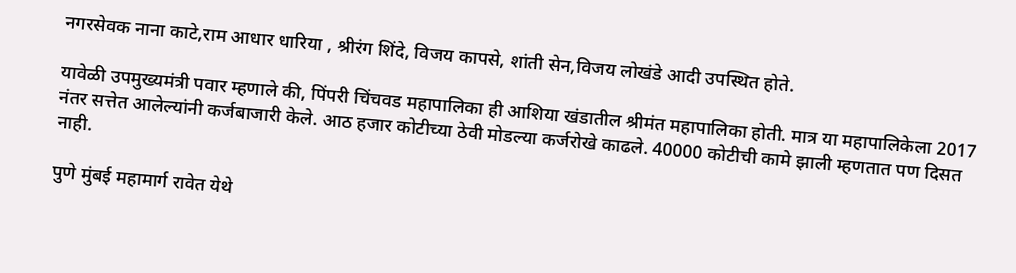नगरसेवक नाना काटे,राम आधार धारिया , श्रीरंग शिंदे, विजय कापसे, शांती सेन,विजय लोखंडे आदी उपस्थित होते.

यावेळी उपमुख्यमंत्री पवार म्हणाले की, पिंपरी चिंचवड महापालिका ही आशिया खंडातील श्रीमंत महापालिका होती. मात्र या महापालिकेला 2017 नंतर सत्तेत आलेल्यांनी कर्जबाजारी केले. आठ हजार कोटीच्या ठेवी मोडल्या कर्जरोखे काढले. 40000 कोटीची कामे झाली म्हणतात पण दिसत नाही.

पुणे मुंबई महामार्ग रावेत येथे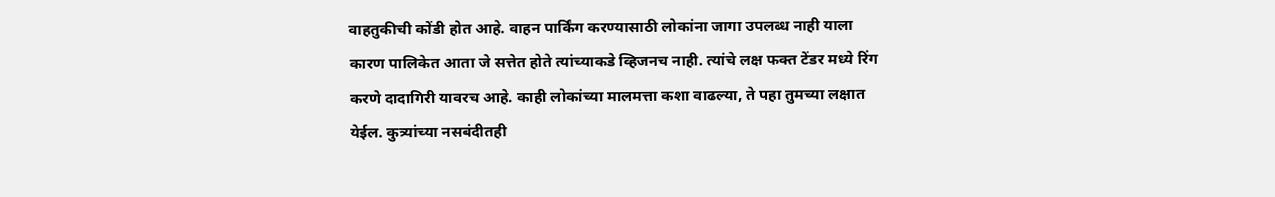वाहतुकीची कोंडी होत आहे. वाहन पार्किंग करण्यासाठी लोकांना जागा उपलब्ध नाही याला कारण पालिकेत आता जे सत्तेत होते त्यांच्याकडे व्हिजनच नाही. त्यांचे लक्ष फक्त टेंडर मध्ये रिंग करणे दादागिरी यावरच आहे. काही लोकांच्या मालमत्ता कशा वाढल्या, ते पहा तुमच्या लक्षात येईल. कुत्र्यांच्या नसबंदीतही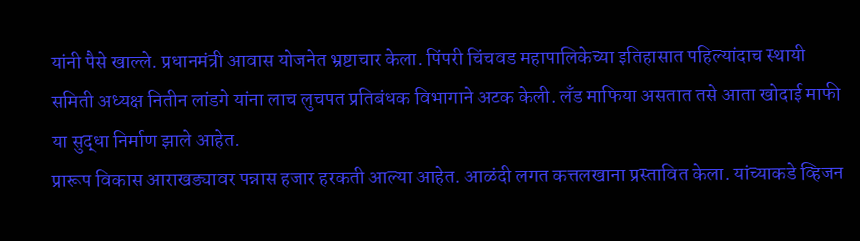यांनी पैसे खाल्ले. प्रधानमंत्री आवास योजनेत भ्रष्टाचार केला. पिंपरी चिंचवड महापालिकेच्या इतिहासात पहिल्यांदाच स्थायी समिती अध्यक्ष नितीन लांडगे यांना लाच लुचपत प्रतिबंधक विभागाने अटक केली. लँड माफिया असतात तसे आता खोदाई माफी या सुद्धा निर्माण झाले आहेत.
प्रारूप विकास आराखड्यावर पन्नास हजार हरकती आल्या आहेत. आळंदी लगत कत्तलखाना प्रस्तावित केला. यांच्याकडे व्हिजन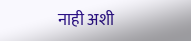नाही अशी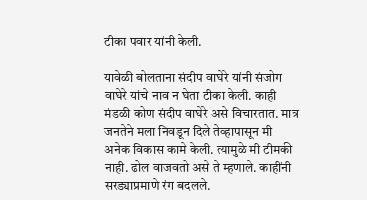टीका पवार यांनी केली.

यावेळी बोलताना संदीप वाघेरे यांनी संजोग वाघेरे यांचे नाव न घेता टीका केली. काही मंडळी कोण संदीप वाघेरे असे विचारतात. मात्र जनतेने मला निवडून दिले तेव्हापासून मी अनेक विकास कामे केली. त्यामुळे मी टीमकी नाही. ढोल वाजवतो असे ते म्हणाले. काहींनी सरड्याप्रमाणे रंग बदलले.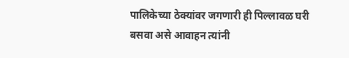पालिकेच्या ठेक्यांवर जगणारी ही पिल्लावळ घरी बसवा असे आवाहन त्यांनी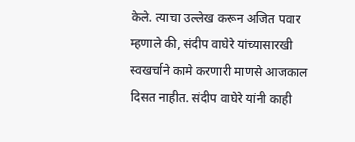केले. त्याचा उल्लेख करून अजित पवार म्हणाले की, संदीप वाघेरे यांच्यासारखी स्वखर्चाने कामे करणारी माणसे आजकाल दिसत नाहीत. संदीप वाघेरे यांनी काही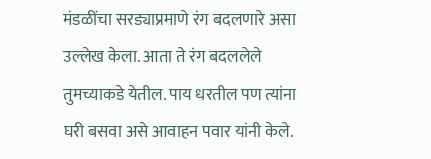मंडळींचा सरड्याप्रमाणे रंग बदलणारे असा उल्लेख केला. आता ते रंग बदललेले तुमच्याकडे येतील. पाय धरतील पण त्यांना घरी बसवा असे आवाहन पवार यांनी केले.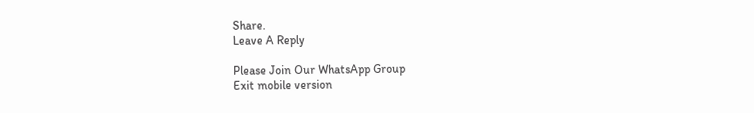Share.
Leave A Reply

Please Join Our WhatsApp Group
Exit mobile version